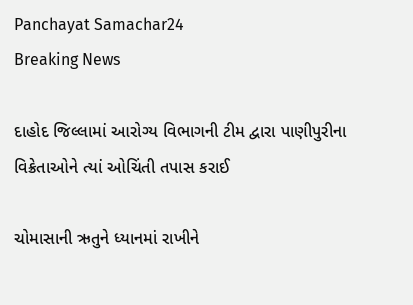Panchayat Samachar24
Breaking News

દાહોદ જિલ્લામાં આરોગ્ય વિભાગની ટીમ દ્વારા પાણીપુરીના વિક્રેતાઓને ત્યાં ઓચિંતી તપાસ કરાઈ

ચોમાસાની ઋતુને ધ્યાનમાં રાખીને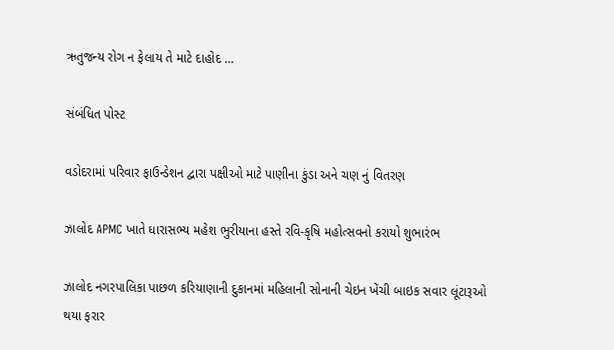ઋતુજન્ય રોગ ન ફેલાય તે માટે દાહોદ …

સંબંધિત પોસ્ટ

વડોદરામાં પરિવાર ફાઉન્ડેશન દ્વારા પક્ષીઓ માટે પાણીના કુંડા અને ચણ નું વિતરણ

ઝાલોદ APMC ખાતે ધારાસભ્ય મહેશ ભુરીયાના હસ્તે રવિ-કૃષિ મહોત્સવનો કરાયો શુભારંભ

ઝાલોદ નગરપાલિકા પાછળ કરિયાણાની દુકાનમાં મહિલાની સોનાની ચેઇન ખેંચી બાઇક સવાર લૂંટારૂઓ થયા ફરાર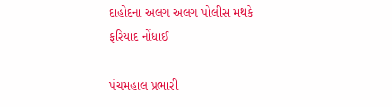દાહોદના અલગ અલગ પોલીસ મથકે ફરિયાદ નોંધાઈ

પંચમહાલ પ્રભારી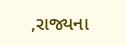,રાજ્યના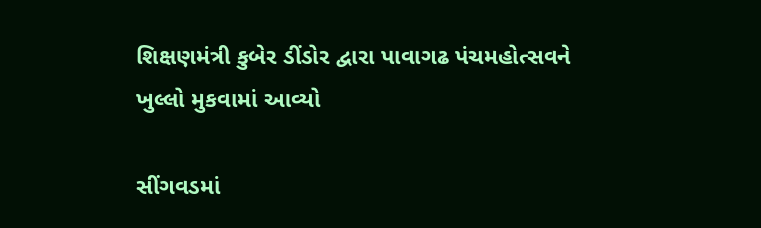શિક્ષણમંત્રી કુબેર ડીંડોર દ્વારા પાવાગઢ પંચમહોત્સવને ખુલ્લો મુકવામાં આવ્યો

સીંગવડમાં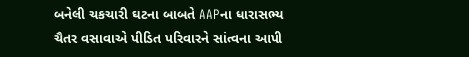બનેલી ચકચારી ઘટના બાબતે AAPના ધારાસભ્ય ચૈતર વસાવાએ પીડિત પરિવારને સાંત્વના આપી